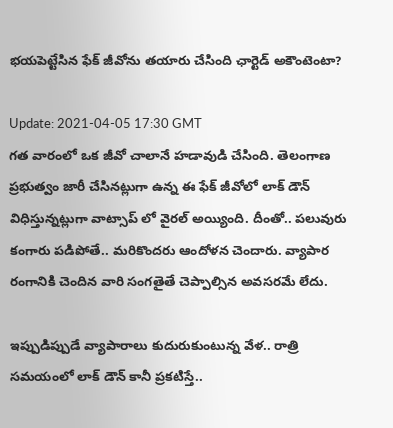భయపెట్టేసిన ఫేక్ జీవోను తయారు చేసింది ఛార్టెడ్ అకౌంటెంటా?

Update: 2021-04-05 17:30 GMT
గత వారంలో ఒక జీవో చాలానే హడావుడి చేసింది. తెలంగాణ ప్రభుత్వం జారీ చేసినట్లుగా ఉన్న ఈ ఫేక్ జీవోలో లాక్ డౌన్ విధిస్తున్నట్లుగా వాట్సాప్ లో వైరల్ అయ్యింది. దీంతో.. పలువురు కంగారు పడిపోతే.. మరికొందరు ఆందోళన చెందారు. వ్యాపార రంగానికి చెందిన వారి సంగతైతే చెప్పాల్సిన అవసరమే లేదు.

ఇప్పుడిప్పుడే వ్యాపారాలు కుదురుకుంటున్న వేళ.. రాత్రి సమయంలో లాక్ డౌన్ కానీ ప్రకటిస్తే..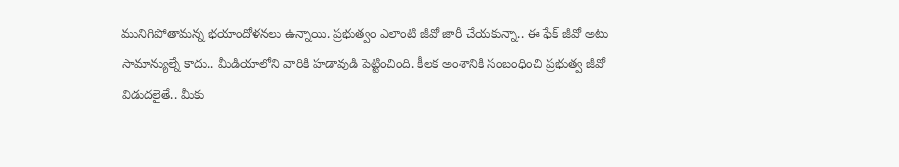మునిగిపోతామన్న భయాందోళనలు ఉన్నాయి. ప్రభుత్వం ఎలాంటి జీవో జారీ చేయకున్నా.. ఈ ఫేక్ జీవో అటు సామాన్యుల్నే కాదు.. మీడియాలోని వారికి హడావుడి పెట్టించింది. కీలక అంశానికి సంబంధించి ప్రభుత్వ జీవో విడుదలైతే.. మీకు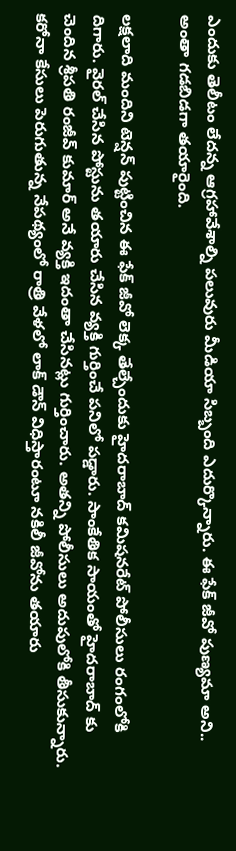ఎందుకు తెలీటం లేదన్న ఆగ్రహావేశాల్ని పలువురు మీడియా సిబ్బంది ఎదుర్కొన్నారు. ఈ ఫేక్ జీవో పుణ్యమా అని.. అంతా గడబిడగా తయారైంది.

లక్షలాది మందిని టెన్షన్ పుట్టించిన ఈ ఫేక్ జీవో లెక్క తేల్చేందుకు హైదరాబాద్ కమిషనరేట్ పోలీసులు రంగంలోకి దిగారు. వైరల్ చేసిన పోస్టును తయారు చేసిన వ్యక్తి గుర్తించే పనిలో పడ్డారు. సాంకేతిక సాయంతో హైదరాబాద్ కు చెందిన శ్రీపతి రంజీవ్ కుమార్ అనే వ్యక్తి ఇదంతా చేసినట్లు గుర్తించారు. అతన్ని పోలీసులు అదుపులోకి తీసుకున్నారు. కరోనా కేసులు పెరుగుతున్న నేపథ్యంలో రాత్రి వేళలో లాక్ డౌన్ విధిస్తారంటూ నకిలీ జీవోను తయారు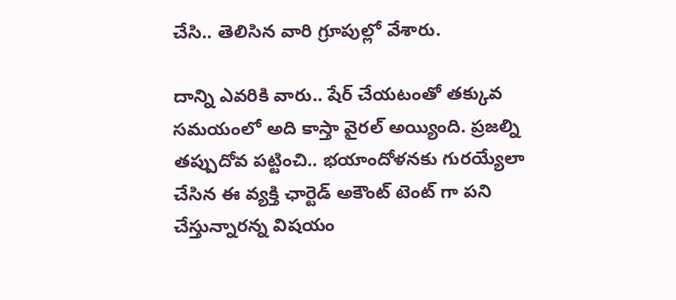చేసి.. తెలిసిన వారి గ్రూపుల్లో వేశారు.

దాన్ని ఎవరికి వారు.. షేర్ చేయటంతో తక్కువ సమయంలో అది కాస్తా వైరల్ అయ్యింది. ప్రజల్ని తప్పుదోవ పట్టించి.. భయాందోళనకు గురయ్యేలా చేసిన ఈ వ్యక్తి ఛార్టెడ్ అకౌంట్ టెంట్ గా పని చేస్తున్నారన్న విషయం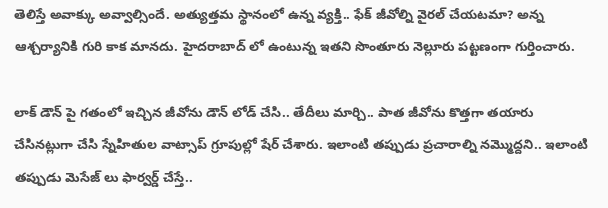తెలిస్తే అవాక్కు అవ్వాల్సిందే. అత్యుత్తమ స్థానంలో ఉన్న వ్యక్తి.. ఫేక్ జీవోల్ని వైరల్ చేయటమా? అన్న ఆశ్చర్యానికి గురి కాక మానదు. హైదరాబాద్ లో ఉంటున్న ఇతని సొంతూరు నెల్లూరు పట్టణంగా గుర్తించారు.

లాక్ డౌన్ పై గతంలో ఇచ్చిన జీవోను డౌన్ లోడ్ చేసి.. తేదీలు మార్చి.. పాత జీవోను కొత్తగా తయారు చేసినట్లుగా చేసి స్నేహితుల వాట్సాప్ గ్రూపుల్లో షేర్ చేశారు. ఇలాంటి తప్పుడు ప్రచారాల్ని నమ్మొద్దని.. ఇలాంటి తప్పుడు మెసేజ్ లు ఫార్వర్డ్ చేస్తే..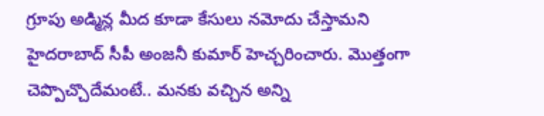గ్రూపు అడ్మిన్ల మీద కూడా కేసులు నమోదు చేస్తామని హైదరాబాద్ సీపీ అంజనీ కుమార్ హెచ్చరించారు. మొత్తంగా చెప్పొచ్చొదేమంటే.. మనకు వచ్చిన అన్ని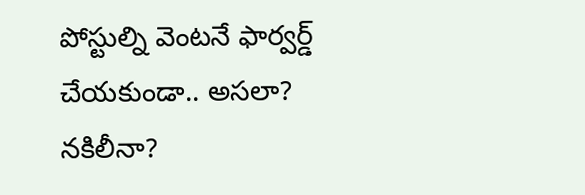పోస్టుల్ని వెంటనే ఫార్వర్డ్ చేయకుండా.. అసలా? నకిలీనా?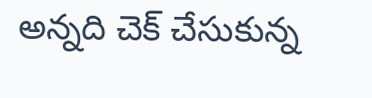అన్నది చెక్ చేసుకున్న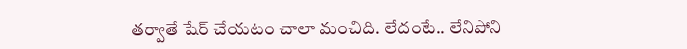తర్వాతే షేర్ చేయటం చాలా మంచిది. లేదంటే.. లేనిపోని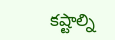కష్టాల్ని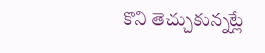కొని తెచ్చుకున్నట్లే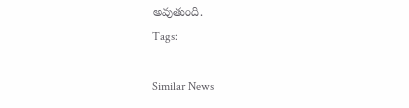అవుతుంది.
Tags:

Similar News